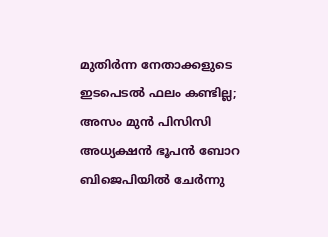മുതിര്‍ന്ന നേതാക്കളുടെ ഇടപെടല്‍ ഫലം കണ്ടില്ല; അസം മുന്‍ പിസിസി അധ്യക്ഷന്‍ ഭൂപന്‍ ബോറ ബിജെപിയില്‍ ചേര്‍ന്നു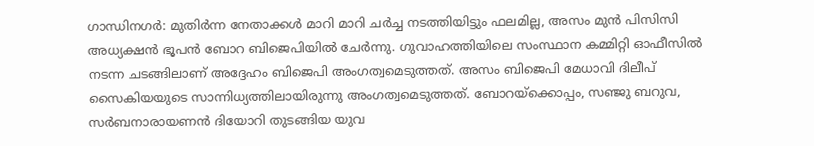ഗാന്ധിനഗര്‍: മുതിര്‍ന്ന നേതാക്കള്‍ മാറി മാറി ചര്‍ച്ച നടത്തിയിട്ടും ഫലമില്ല, അസം മുന്‍ പിസിസി അധ്യക്ഷന്‍ ഭൂപന്‍ ബോറ ബിജെപിയില്‍ ചേര്‍ന്നു. ഗുവാഹത്തിയിലെ സംസ്ഥാന കമ്മിറ്റി ഓഫീസില്‍ നടന്ന ചടങ്ങിലാണ് അദ്ദേഹം ബിജെപി അംഗത്വമെടുത്തത്. അസം ബിജെപി മേധാവി ദിലീപ് സൈകിയയുടെ സാന്നിധ്യത്തിലായിരുന്നു അംഗത്വമെടുത്തത്. ബോറയ്ക്കൊപ്പം, സഞ്ജു ബറുവ, സര്‍ബനാരായണന്‍ ദിയോറി തുടങ്ങിയ യുവ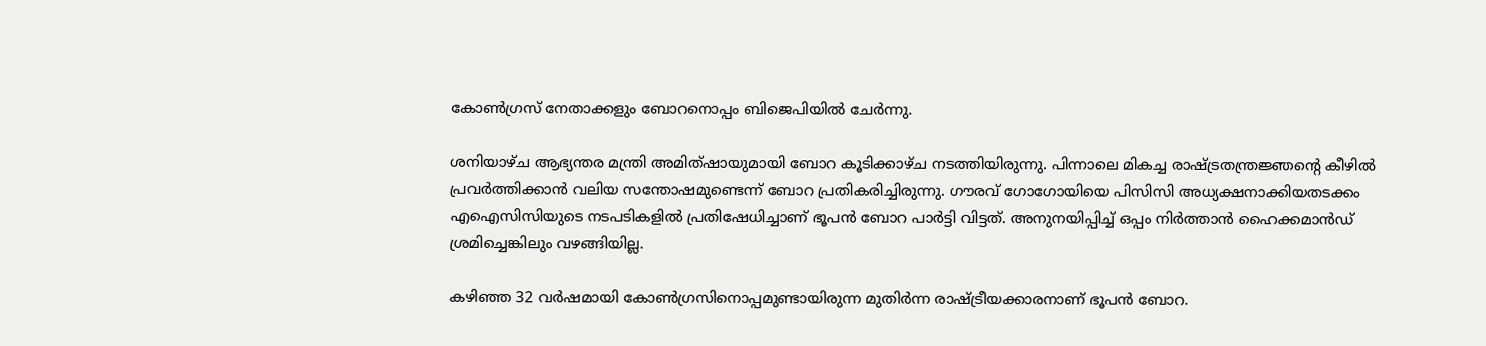കോണ്‍ഗ്രസ് നേതാക്കളും ബോറനൊപ്പം ബിജെപിയില്‍ ചേര്‍ന്നു.

ശനിയാഴ്ച ആഭ്യന്തര മന്ത്രി അമിത്ഷായുമായി ബോറ കൂടിക്കാഴ്ച നടത്തിയിരുന്നു. പിന്നാലെ മികച്ച രാഷ്ട്രതന്ത്രജ്ഞന്റെ കീഴില്‍ പ്രവര്‍ത്തിക്കാന്‍ വലിയ സന്തോഷമുണ്ടെന്ന് ബോറ പ്രതികരിച്ചിരുന്നു. ഗൗരവ് ഗോഗോയിയെ പിസിസി അധ്യക്ഷനാക്കിയതടക്കം എഐസിസിയുടെ നടപടികളില്‍ പ്രതിഷേധിച്ചാണ് ഭൂപന്‍ ബോറ പാര്‍ട്ടി വിട്ടത്. അനുനയിപ്പിച്ച് ഒപ്പം നിര്‍ത്താന്‍ ഹൈക്കമാന്‍ഡ് ശ്രമിച്ചെങ്കിലും വഴങ്ങിയില്ല.

കഴിഞ്ഞ 32 വര്‍ഷമായി കോണ്‍ഗ്രസിനൊപ്പമുണ്ടായിരുന്ന മുതിര്‍ന്ന രാഷ്ട്രീയക്കാരനാണ് ഭൂപന്‍ ബോറ.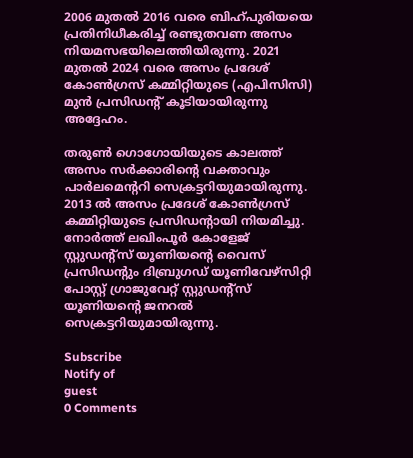2006 മുതല്‍ 2016 വരെ ബിഹ്പുരിയയെ പ്രതിനിധീകരിച്ച് രണ്ടുതവണ അസം നിയമസഭയിലെത്തിയിരുന്നു. 2021 മുതല്‍ 2024 വരെ അസം പ്രദേശ് കോണ്‍ഗ്രസ് കമ്മിറ്റിയുടെ (എപിസിസി) മുന്‍ പ്രസിഡന്റ് കൂടിയായിരുന്നു അദ്ദേഹം.

തരുണ്‍ ഗൊഗോയിയുടെ കാലത്ത് അസം സര്‍ക്കാരിന്റെ വക്താവും പാര്‍ലമെന്ററി സെക്രട്ടറിയുമായിരുന്നു. 2013 ല്‍ അസം പ്രദേശ് കോണ്‍ഗ്രസ് കമ്മിറ്റിയുടെ പ്രസിഡന്റായി നിയമിച്ചു. നോര്‍ത്ത് ലഖിംപൂര്‍ കോളേജ് സ്റ്റുഡന്റ്സ് യൂണിയന്റെ വൈസ് പ്രസിഡന്റും ദിബ്രുഗഡ് യൂണിവേഴ്സിറ്റി പോസ്റ്റ് ഗ്രാജുവേറ്റ് സ്റ്റുഡന്റ്സ് യൂണിയന്റെ ജനറല്‍ സെക്രട്ടറിയുമായിരുന്നു.

Subscribe
Notify of
guest
0 Comments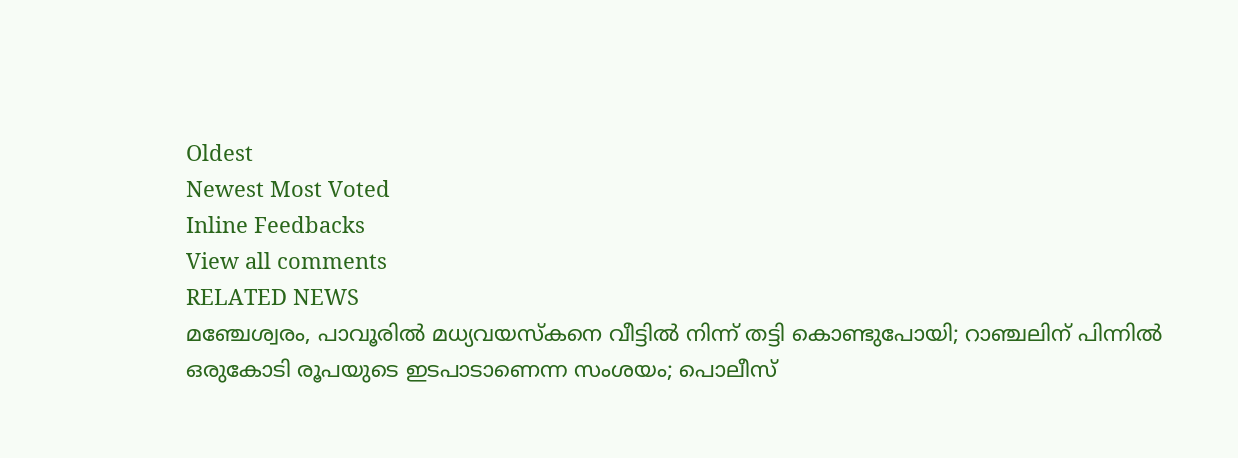Oldest
Newest Most Voted
Inline Feedbacks
View all comments
RELATED NEWS
മഞ്ചേശ്വരം, പാവൂരില്‍ മധ്യവയസ്‌കനെ വീട്ടില്‍ നിന്ന് തട്ടി കൊണ്ടുപോയി; റാഞ്ചലിന് പിന്നില്‍ ഒരുകോടി രൂപയുടെ ഇടപാടാണെന്ന സംശയം; പൊലീസ്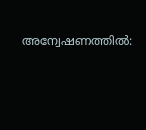അന്വേഷണത്തില്‍: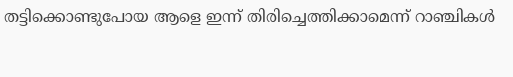തട്ടിക്കൊണ്ടുപോയ ആളെ ഇന്ന് തിരിച്ചെത്തിക്കാമെന്ന് റാഞ്ചികള്‍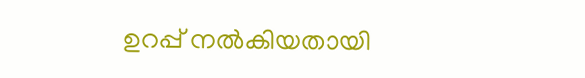ഉറപ്പ് നല്‍കിയതായി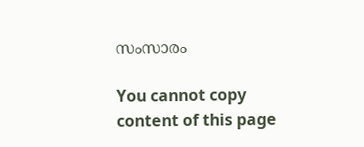സംസാരം

You cannot copy content of this page